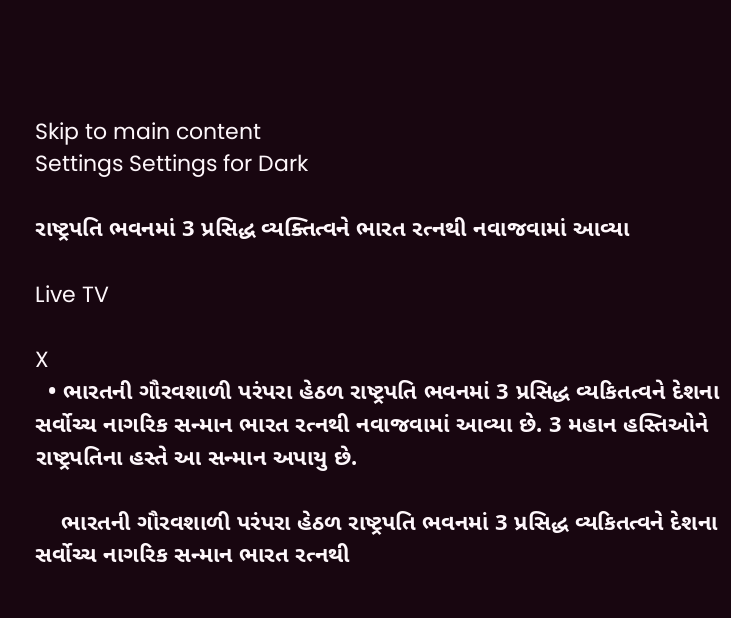Skip to main content
Settings Settings for Dark

રાષ્ટ્રપતિ ભવનમાં 3 પ્રસિદ્ધ વ્યક્તિત્વને ભારત રત્નથી નવાજવામાં આવ્યા

Live TV

X
  • ભારતની ગૌરવશાળી પરંપરા હેઠળ રાષ્ટ્રપતિ ભવનમાં 3 પ્રસિદ્ધ વ્યકિતત્વને દેશના સર્વોચ્ચ નાગરિક સન્માન ભારત રત્નથી નવાજવામાં આવ્યા છે. 3 મહાન હસ્તિઓને રાષ્ટ્રપતિના હસ્તે આ સન્માન અપાયુ છે.

    ભારતની ગૌરવશાળી પરંપરા હેઠળ રાષ્ટ્રપતિ ભવનમાં 3 પ્રસિદ્ધ વ્યકિતત્વને દેશના સર્વોચ્ચ નાગરિક સન્માન ભારત રત્નથી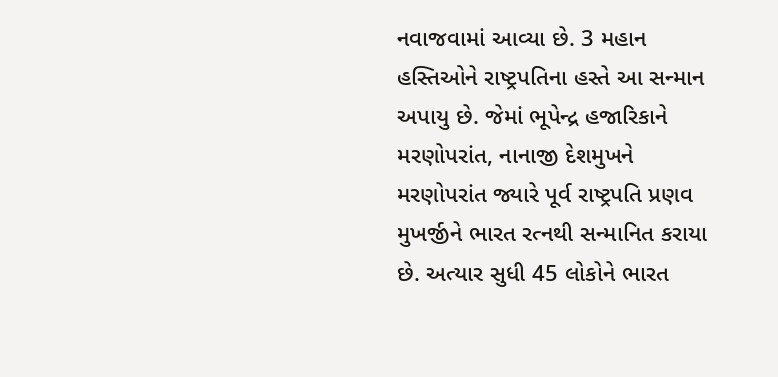નવાજવામાં આવ્યા છે. 3 મહાન હસ્તિઓને રાષ્ટ્રપતિના હસ્તે આ સન્માન અપાયુ છે. જેમાં ભૂપેન્દ્ર હજારિકાને મરણોપરાંત, નાનાજી દેશમુખને મરણોપરાંત જ્યારે પૂર્વ રાષ્ટ્રપતિ પ્રણવ મુખર્જીને ભારત રત્નથી સન્માનિત કરાયા છે. અત્યાર સુધી 45 લોકોને ભારત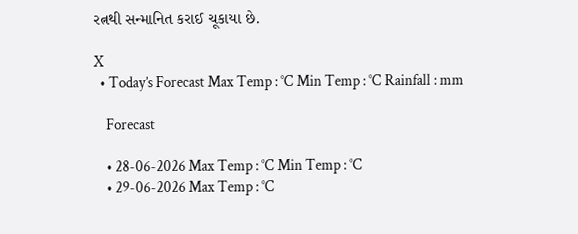રત્નથી સન્માનિત કરાઈ ચૂકાયા છે.

X
  • Today’s Forecast Max Temp : °C Min Temp : °C Rainfall : mm

    Forecast

    • 28-06-2026 Max Temp : °C Min Temp : °C
    • 29-06-2026 Max Temp : °C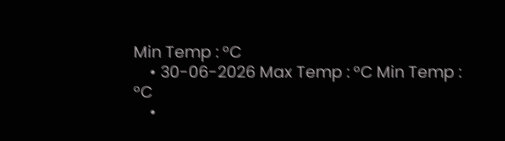Min Temp : °C
    • 30-06-2026 Max Temp : °C Min Temp : °C
    •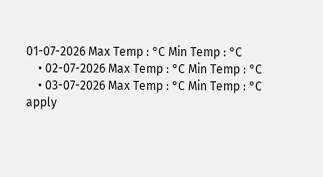01-07-2026 Max Temp : °C Min Temp : °C
    • 02-07-2026 Max Temp : °C Min Temp : °C
    • 03-07-2026 Max Temp : °C Min Temp : °C
apply